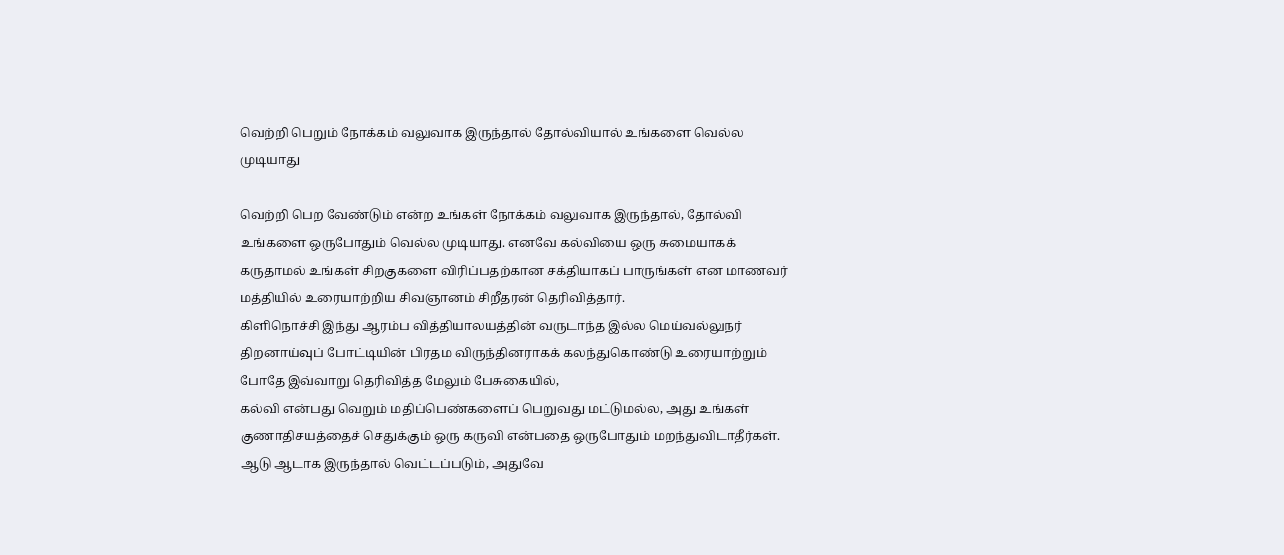வெற்றி பெறும் நோக்கம் வலுவாக இருந்தால் தோல்வியால் உங்களை வெல்ல முடியாது

வெற்றி பெற வேண்டும் என்ற உங்கள் நோக்கம் வலுவாக இருந்தால், தோல்வி உங்களை ஒருபோதும் வெல்ல முடியாது. எனவே கல்வியை ஒரு சுமையாகக் கருதாமல் உங்கள் சிறகுகளை விரிப்பதற்கான சக்தியாகப் பாருங்கள் என மாணவர் மத்தியில் உரையாற்றிய சிவஞானம் சிறீதரன் தெரிவித்தார்.
கிளிநொச்சி இந்து ஆரம்ப வித்தியாலயத்தின் வருடாந்த இல்ல மெய்வல்லுநர் திறனாய்வுப் போட்டியின் பிரதம விருந்தினராகக் கலந்துகொண்டு உரையாற்றும் போதே இவ்வாறு தெரிவித்த மேலும் பேசுகையில்,
கல்வி என்பது வெறும் மதிப்பெண்களைப் பெறுவது மட்டுமல்ல, அது உங்கள் குணாதிசயத்தைச் செதுக்கும் ஒரு கருவி என்பதை ஒருபோதும் மறந்துவிடாதீர்கள். ஆடு ஆடாக இருந்தால் வெட்டப்படும், அதுவே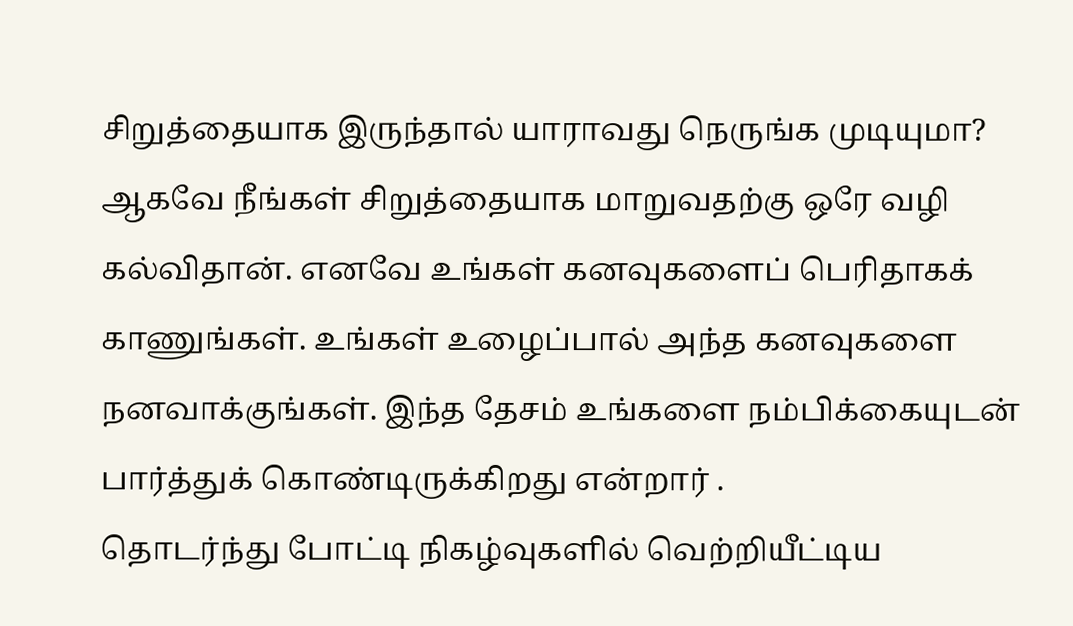சிறுத்தையாக இருந்தால் யாராவது நெருங்க முடியுமா? ஆகவே நீங்கள் சிறுத்தையாக மாறுவதற்கு ஒரே வழி கல்விதான். எனவே உங்கள் கனவுகளைப் பெரிதாகக் காணுங்கள். உங்கள் உழைப்பால் அந்த கனவுகளை நனவாக்குங்கள். இந்த தேசம் உங்களை நம்பிக்கையுடன் பார்த்துக் கொண்டிருக்கிறது என்றார் .
தொடர்ந்து போட்டி நிகழ்வுகளில் வெற்றியீட்டிய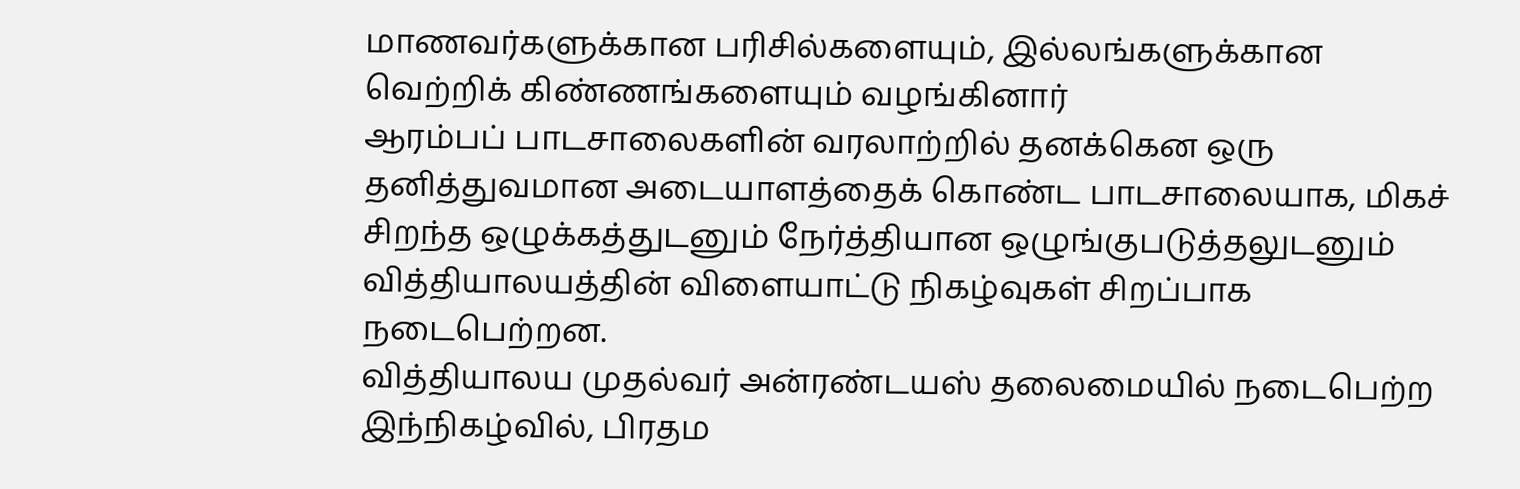மாணவர்களுக்கான பரிசில்களையும், இல்லங்களுக்கான வெற்றிக் கிண்ணங்களையும் வழங்கினார்
ஆரம்பப் பாடசாலைகளின் வரலாற்றில் தனக்கென ஒரு தனித்துவமான அடையாளத்தைக் கொண்ட பாடசாலையாக, மிகச் சிறந்த ஒழுக்கத்துடனும் நேர்த்தியான ஒழுங்குபடுத்தலுடனும் வித்தியாலயத்தின் விளையாட்டு நிகழ்வுகள் சிறப்பாக நடைபெற்றன.
வித்தியாலய முதல்வர் அன்ரண்டயஸ் தலைமையில் நடைபெற்ற இந்நிகழ்வில், பிரதம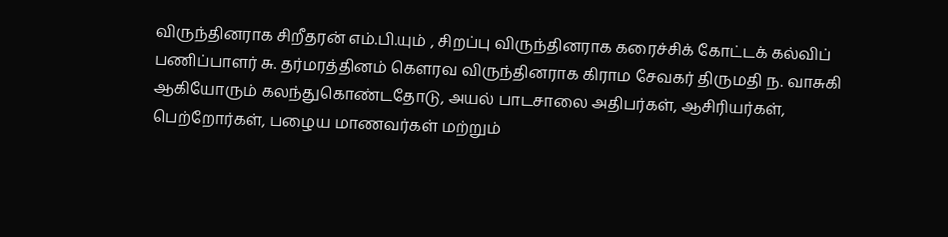விருந்தினராக சிறீதரன் எம்.பி.யும் , சிறப்பு விருந்தினராக கரைச்சிக் கோட்டக் கல்விப் பணிப்பாளர் சு. தர்மரத்தினம் கௌரவ விருந்தினராக கிராம சேவகர் திருமதி ந. வாசுகி ஆகியோரும் கலந்துகொண்டதோடு, அயல் பாடசாலை அதிபர்கள், ஆசிரியர்கள், பெற்றோர்கள், பழைய மாணவர்கள் மற்றும்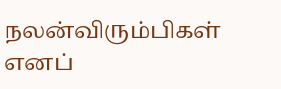நலன்விரும்பிகள் எனப்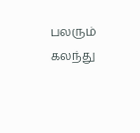பலரும் கலந்து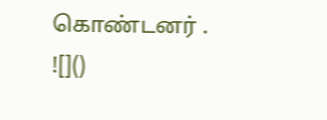கொண்டனர் .
![]()